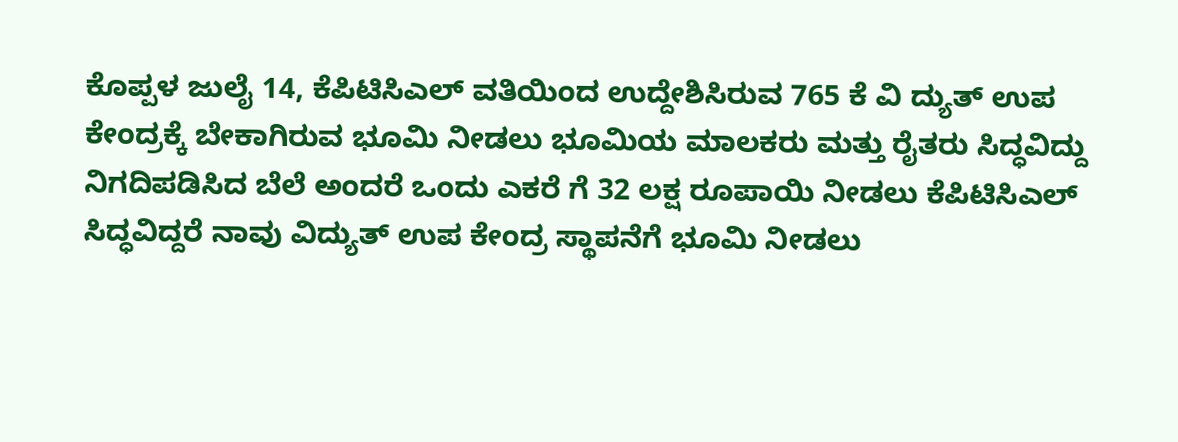ಕೊಪ್ಪಳ ಜುಲೈ 14, ಕೆಪಿಟಿಸಿಎಲ್ ವತಿಯಿಂದ ಉದ್ದೇಶಿಸಿರುವ 765 ಕೆ ವಿ ದ್ಯುತ್ ಉಪ ಕೇಂದ್ರಕ್ಕೆ ಬೇಕಾಗಿರುವ ಭೂಮಿ ನೀಡಲು ಭೂಮಿಯ ಮಾಲಕರು ಮತ್ತು ರೈತರು ಸಿದ್ಧವಿದ್ದು ನಿಗದಿಪಡಿಸಿದ ಬೆಲೆ ಅಂದರೆ ಒಂದು ಎಕರೆ ಗೆ 32 ಲಕ್ಷ ರೂಪಾಯಿ ನೀಡಲು ಕೆಪಿಟಿಸಿಎಲ್ ಸಿದ್ಧವಿದ್ದರೆ ನಾವು ವಿದ್ಯುತ್ ಉಪ ಕೇಂದ್ರ ಸ್ಥಾಪನೆಗೆ ಭೂಮಿ ನೀಡಲು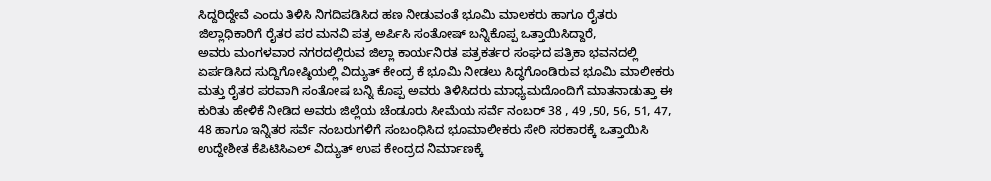ಸಿದ್ದರಿದ್ದೇವೆ ಎಂದು ತಿಳಿಸಿ ನಿಗದಿಪಡಿಸಿದ ಹಣ ನೀಡುವಂತೆ ಭೂಮಿ ಮಾಲಕರು ಹಾಗೂ ರೈತರು ಜಿಲ್ಲಾಧಿಕಾರಿಗೆ ರೈತರ ಪರ ಮನವಿ ಪತ್ರ ಅರ್ಪಿಸಿ ಸಂತೋಷ್ ಬನ್ನಿಕೊಪ್ಪ ಒತ್ತಾಯಿಸಿದ್ದಾರೆ,
ಅವರು ಮಂಗಳವಾರ ನಗರದಲ್ಲಿರುವ ಜಿಲ್ಲಾ ಕಾರ್ಯನಿರತ ಪತ್ರಕರ್ತರ ಸಂಘದ ಪತ್ರಿಕಾ ಭವನದಲ್ಲಿ ಏರ್ಪಡಿಸಿದ ಸುದ್ದಿಗೋಷ್ಠಿಯಲ್ಲಿ ವಿದ್ಯುತ್ ಕೇಂದ್ರ ಕೆ ಭೂಮಿ ನೀಡಲು ಸಿದ್ಧಗೊಂಡಿರುವ ಭೂಮಿ ಮಾಲೀಕರು ಮತ್ತು ರೈತರ ಪರವಾಗಿ ಸಂತೋಷ ಬನ್ನಿ ಕೊಪ್ಪ ಅವರು ತಿಳಿಸಿದರು ಮಾಧ್ಯಮದೊಂದಿಗೆ ಮಾತನಾಡುತ್ತಾ ಈ ಕುರಿತು ಹೇಳಿಕೆ ನೀಡಿದ ಅವರು ಜಿಲ್ಲೆಯ ಚೆಂಡೂರು ಸೀಮೆಯ ಸರ್ವೆ ನಂಬರ್ 38 , 49 ,50, 56, 51, 47, 48 ಹಾಗೂ ಇನ್ನಿತರ ಸರ್ವೆ ನಂಬರುಗಳಿಗೆ ಸಂಬಂಧಿಸಿದ ಭೂಮಾಲೀಕರು ಸೇರಿ ಸರಕಾರಕ್ಕೆ ಒತ್ತಾಯಿಸಿ ಉದ್ದೇಶೀತ ಕೆಪಿಟಿಸಿಎಲ್ ವಿದ್ಯುತ್ ಉಪ ಕೇಂದ್ರದ ನಿರ್ಮಾಣಕ್ಕೆ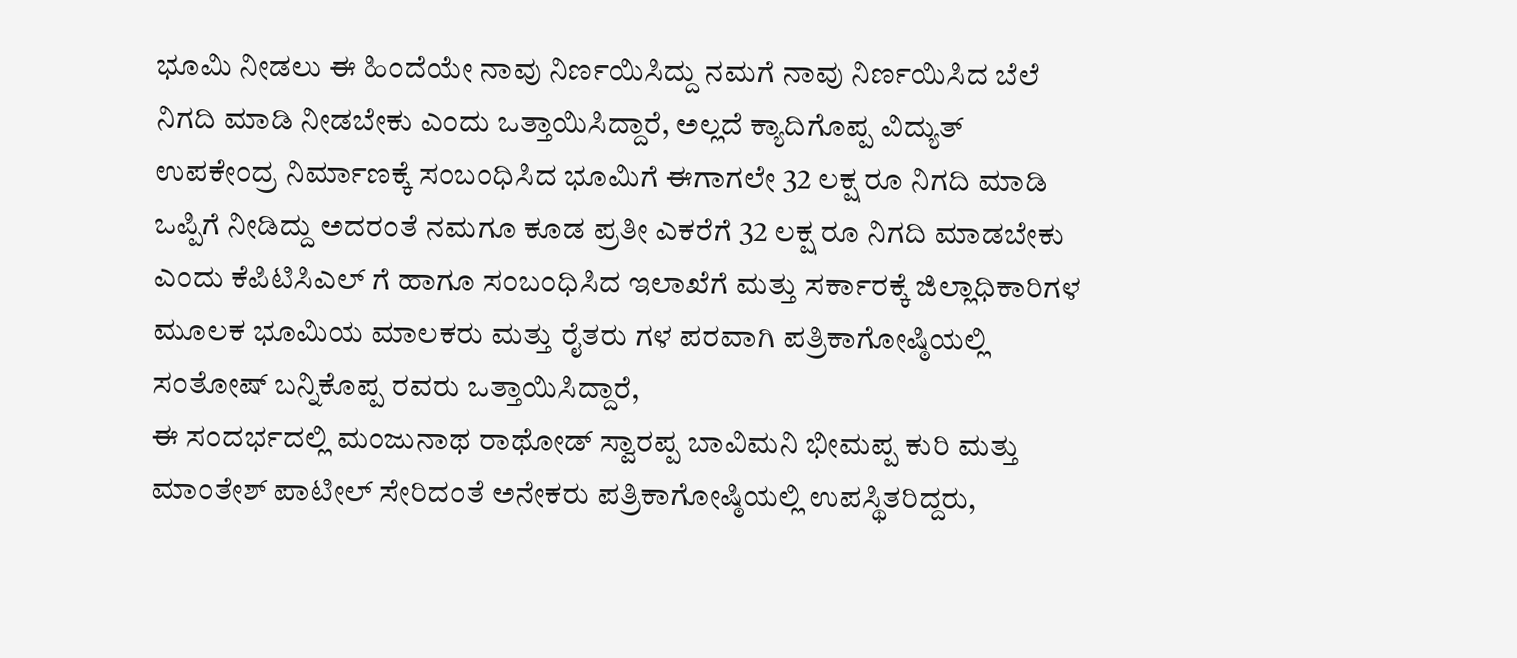ಭೂಮಿ ನೀಡಲು ಈ ಹಿಂದೆಯೇ ನಾವು ನಿರ್ಣಯಿಸಿದ್ದು ನಮಗೆ ನಾವು ನಿರ್ಣಯಿಸಿದ ಬೆಲೆ ನಿಗದಿ ಮಾಡಿ ನೀಡಬೇಕು ಎಂದು ಒತ್ತಾಯಿಸಿದ್ದಾರೆ, ಅಲ್ಲದೆ ಕ್ಯಾದಿಗೊಪ್ಪ ವಿದ್ಯುತ್ ಉಪಕೇಂದ್ರ ನಿರ್ಮಾಣಕ್ಕೆ ಸಂಬಂಧಿಸಿದ ಭೂಮಿಗೆ ಈಗಾಗಲೇ 32 ಲಕ್ಷ ರೂ ನಿಗದಿ ಮಾಡಿ ಒಪ್ಪಿಗೆ ನೀಡಿದ್ದು ಅದರಂತೆ ನಮಗೂ ಕೂಡ ಪ್ರತೀ ಎಕರೆಗೆ 32 ಲಕ್ಷ ರೂ ನಿಗದಿ ಮಾಡಬೇಕು ಎಂದು ಕೆಪಿಟಿಸಿಎಲ್ ಗೆ ಹಾಗೂ ಸಂಬಂಧಿಸಿದ ಇಲಾಖೆಗೆ ಮತ್ತು ಸರ್ಕಾರಕ್ಕೆ ಜಿಲ್ಲಾಧಿಕಾರಿಗಳ ಮೂಲಕ ಭೂಮಿಯ ಮಾಲಕರು ಮತ್ತು ರೈತರು ಗಳ ಪರವಾಗಿ ಪತ್ರಿಕಾಗೋಷ್ಠಿಯಲ್ಲಿ ಸಂತೋಷ್ ಬನ್ನಿಕೊಪ್ಪ ರವರು ಒತ್ತಾಯಿಸಿದ್ದಾರೆ,
ಈ ಸಂದರ್ಭದಲ್ಲಿ ಮಂಜುನಾಥ ರಾಥೋಡ್ ಸ್ವಾರಪ್ಪ ಬಾವಿಮನಿ ಭೀಮಪ್ಪ ಕುರಿ ಮತ್ತು ಮಾಂತೇಶ್ ಪಾಟೀಲ್ ಸೇರಿದಂತೆ ಅನೇಕರು ಪತ್ರಿಕಾಗೋಷ್ಠಿಯಲ್ಲಿ ಉಪಸ್ಥಿತರಿದ್ದರು,